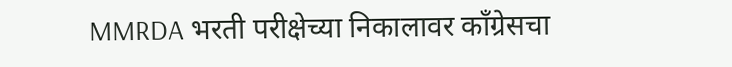MMRDA भरती परीक्षेच्या निकालावर काँग्रेसचा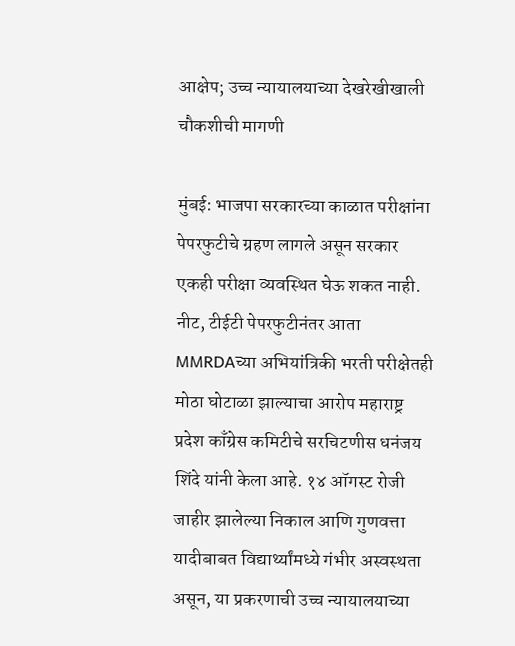आक्षेप; उच्च न्यायालयाच्या देखरेखीखाली चौकशीची मागणी

मुंबई: भाजपा सरकारच्या काळात परीक्षांना पेपरफुटीचे ग्रहण लागले असून सरकार एकही परीक्षा व्यवस्थित घेऊ शकत नाही. नीट, टीईटी पेपरफुटीनंतर आता MMRDAच्या अभियांत्रिकी भरती परीक्षेतही मोठा घोटाळा झाल्याचा आरोप महाराष्ट्र प्रदेश काँग्रेस कमिटीचे सरचिटणीस धनंजय शिंदे यांनी केला आहे. १४ ऑगस्ट रोजी जाहीर झालेल्या निकाल आणि गुणवत्ता यादीबाबत विद्यार्थ्यांमध्ये गंभीर अस्वस्थता असून, या प्रकरणाची उच्च न्यायालयाच्या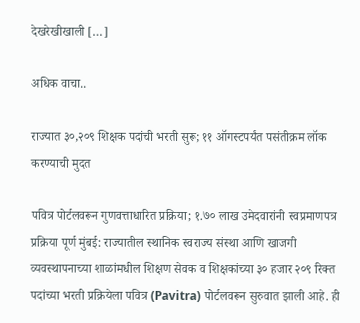देखरेखीखाली […]

अधिक वाचा..

राज्यात ३०,२०९ शिक्षक पदांची भरती सुरू; ११ ऑगस्टपर्यंत पसंतीक्रम लॉक करण्याची मुदत

पवित्र पोर्टलवरून गुणवत्ताधारित प्रक्रिया; १.७० लाख उमेदवारांनी स्वप्रमाणपत्र प्रक्रिया पूर्ण मुंबई: राज्यातील स्थानिक स्वराज्य संस्था आणि खाजगी व्यवस्थापनाच्या शाळांमधील शिक्षण सेवक व शिक्षकांच्या ३० हजार २०९ रिक्त पदांच्या भरती प्रक्रियेला पवित्र (Pavitra) पोर्टलवरून सुरुवात झाली आहे. ही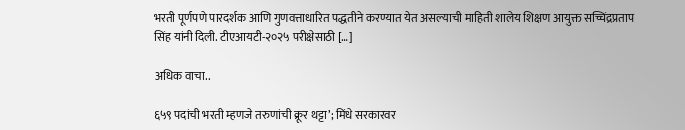भरती पूर्णपणे पारदर्शक आणि गुणवत्ताधारित पद्धतीने करण्यात येत असल्याची माहिती शालेय शिक्षण आयुक्त सच्चिंद्रप्रताप सिंह यांनी दिली. टीएआयटी-२०२५ परीक्षेसाठी […]

अधिक वाचा..

६५९ पदांची भरती म्हणजे तरुणांची क्रूर थट्टा’; मिंधे सरकारवर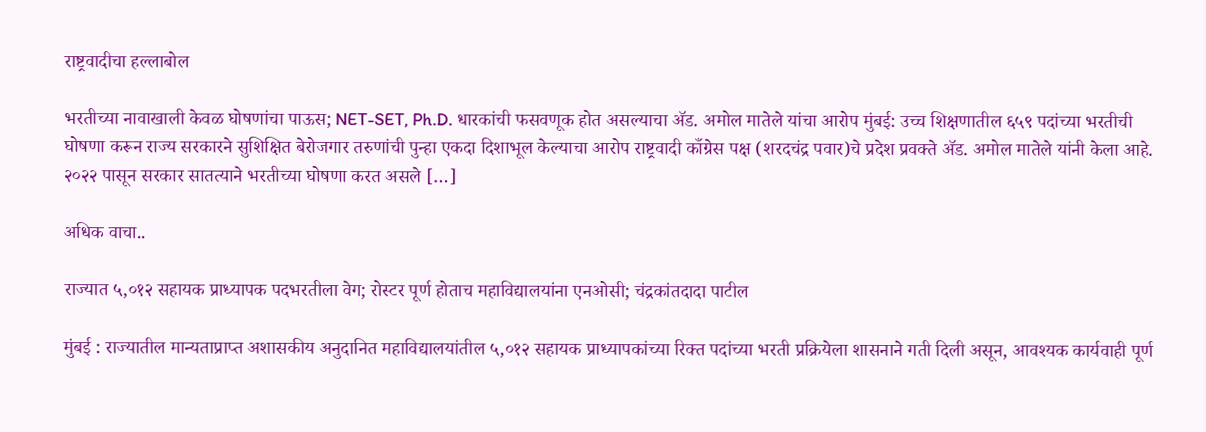राष्ट्रवादीचा हल्लाबोल

भरतीच्या नावाखाली केवळ घोषणांचा पाऊस; NET-SET, Ph.D. धारकांची फसवणूक होत असल्याचा ॲड. अमोल मातेले यांचा आरोप मुंबई: उच्च शिक्षणातील ६५९ पदांच्या भरतीची घोषणा करून राज्य सरकारने सुशिक्षित बेरोजगार तरुणांची पुन्हा एकदा दिशाभूल केल्याचा आरोप राष्ट्रवादी काँग्रेस पक्ष (शरदचंद्र पवार)चे प्रदेश प्रवक्ते ॲड. अमोल मातेले यांनी केला आहे. २०२२ पासून सरकार सातत्याने भरतीच्या घोषणा करत असले […]

अधिक वाचा..

राज्यात ५,०१२ सहायक प्राध्यापक पदभरतीला वेग; रोस्टर पूर्ण होताच महाविद्यालयांना एनओसी; चंद्रकांतदादा पाटील

मुंबई : राज्यातील मान्यताप्राप्त अशासकीय अनुदानित महाविद्यालयांतील ५,०१२ सहायक प्राध्यापकांच्या रिक्त पदांच्या भरती प्रक्रियेला शासनाने गती दिली असून, आवश्यक कार्यवाही पूर्ण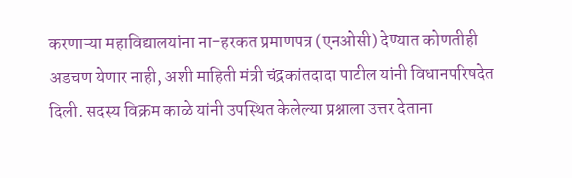करणाऱ्या महाविद्यालयांना ना-हरकत प्रमाणपत्र (एनओसी) देण्यात कोणतीही अडचण येणार नाही, अशी माहिती मंत्री चंद्रकांतदादा पाटील यांनी विधानपरिषदेत दिली. सदस्य विक्रम काळे यांनी उपस्थित केलेल्या प्रश्नाला उत्तर देताना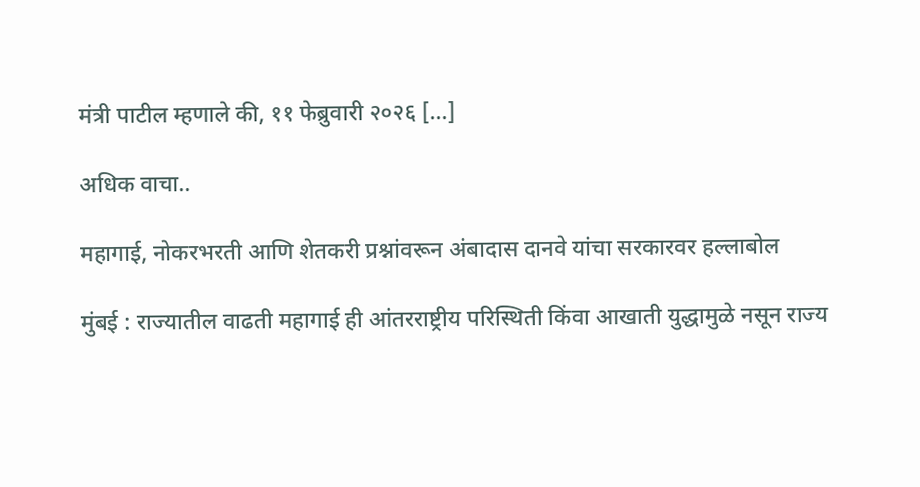मंत्री पाटील म्हणाले की, ११ फेब्रुवारी २०२६ […]

अधिक वाचा..

महागाई, नोकरभरती आणि शेतकरी प्रश्नांवरून अंबादास दानवे यांचा सरकारवर हल्लाबोल

मुंबई : राज्यातील वाढती महागाई ही आंतरराष्ट्रीय परिस्थिती किंवा आखाती युद्धामुळे नसून राज्य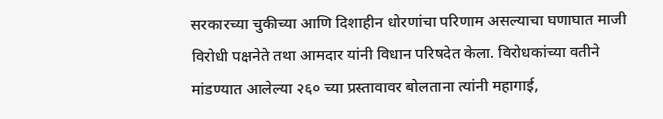सरकारच्या चुकीच्या आणि दिशाहीन धोरणांचा परिणाम असल्याचा घणाघात माजी विरोधी पक्षनेते तथा आमदार यांनी विधान परिषदेत केला. विरोधकांच्या वतीने मांडण्यात आलेल्या २६० च्या प्रस्तावावर बोलताना त्यांनी महागाई,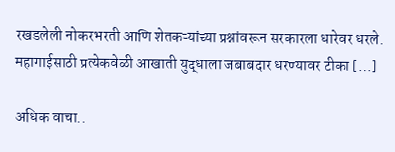रखडलेली नोकरभरती आणि शेतकऱ्यांच्या प्रश्नांवरून सरकारला धारेवर धरले. महागाईसाठी प्रत्येकवेळी आखाती युद्धाला जबाबदार धरण्यावर टीका […]

अधिक वाचा..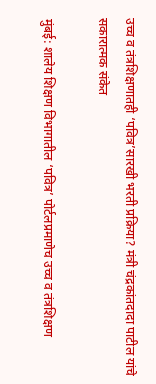उच्च व तंत्रशिक्षणातही ‘पवित्र’सारखी भरती प्रक्रिया? मंत्री चंद्रकांतदादा पाटील यांचे सकारात्मक संकेत

मुंबई: शालेय शिक्षण विभागातील ‘पवित्र’ पोर्टलप्रमाणेच उच्च व तंत्रशिक्षण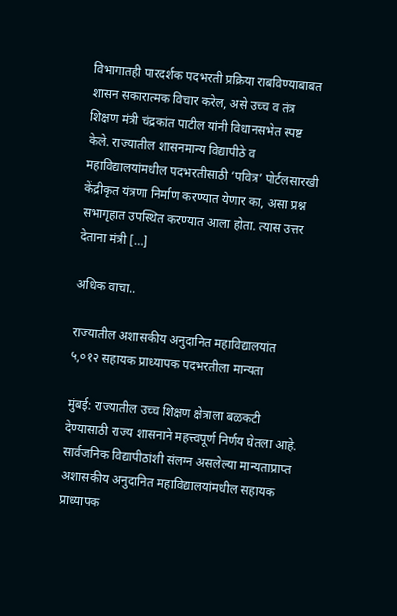विभागातही पारदर्शक पदभरती प्रक्रिया राबविण्याबाबत शासन सकारात्मक विचार करेल, असे उच्च व तंत्र शिक्षण मंत्री चंद्रकांत पाटील यांनी विधानसभेत स्पष्ट केले. राज्यातील शासनमान्य विद्यापीठे व महाविद्यालयांमधील पदभरतीसाठी ‘पवित्र’ पोर्टलसारखी केंद्रीकृत यंत्रणा निर्माण करण्यात येणार का, असा प्रश्न सभागृहात उपस्थित करण्यात आला होता. त्यास उत्तर देताना मंत्री […]

अधिक वाचा..

राज्यातील अशासकीय अनुदानित महाविद्यालयांत ५,०१२ सहायक प्राध्यापक पदभरतीला मान्यता

मुंबई: राज्यातील उच्च शिक्षण क्षेत्राला बळकटी देण्यासाठी राज्य शासनाने महत्त्वपूर्ण निर्णय घेतला आहे. सार्वजनिक विद्यापीठांशी संलग्न असलेल्या मान्यताप्राप्त अशासकीय अनुदानित महाविद्यालयांमधील सहायक प्राध्यापक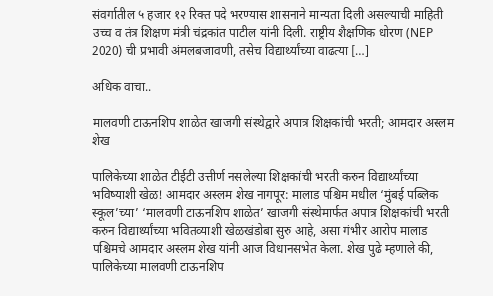संवर्गातील ५ हजार १२ रिक्त पदे भरण्यास शासनाने मान्यता दिली असल्याची माहिती उच्च व तंत्र शिक्षण मंत्री चंद्रकांत पाटील यांनी दिली. राष्ट्रीय शैक्षणिक धोरण (NEP 2020) ची प्रभावी अंमलबजावणी, तसेच विद्यार्थ्यांच्या वाढत्या […]

अधिक वाचा..

मालवणी टाऊनशिप शाळेत खाजगी संस्थेद्वारे अपात्र शिक्षकांची भरती; आमदार अस्लम शेख

पालिकेच्या शाळेत टीईटी उत्तीर्ण नसलेल्या शिक्षकांची भरती करुन विद्यार्थ्यांच्या भविष्याशी खेळ! आमदार अस्लम शेख नागपूर: मालाड पश्चिम मधील ‘मुंबई पब्लिक स्कूल’च्या’ ‘मालवणी टाऊनशिप शाळेत’ खाजगी संस्थेमार्फत अपात्र शिक्षकांची भरती करुन विद्यार्थ्यांच्या भवितव्याशी खेळखंडोबा सुरु आहे, असा गंभीर आरोप मालाड पश्चिमचे आमदार अस्लम शेख यांनी आज विधानसभेत केला. शेख पुढे म्हणाले की, पालिकेच्या मालवणी टाऊनशिप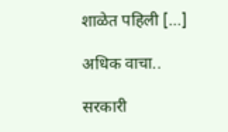शाळेत पहिली […]

अधिक वाचा..

सरकारी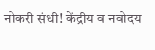नोकरी संधी! केंद्रीय व नवोदय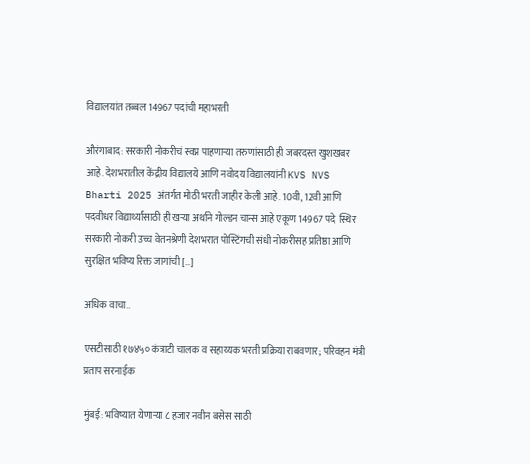विद्यालयांत तब्बल 14967 पदांची महाभरती

औरंगाबाद: सरकारी नोकरीचं स्वप्न पाहणाऱ्या तरुणांसाठी ही जबरदस्त खुशखबर आहे. देशभरातील केंद्रीय विद्यालये आणि नवोदय विद्यालयांनी KVS NVS Bharti 2025 अंतर्गत मोठी भरती जाहीर केली आहे. 10वी, 12वी आणि पदवीधर विद्यार्थ्यांसाठी ही खऱ्या अर्थाने गोल्डन चान्स आहे एकूण 14967 पदे  स्थिर सरकारी नोकरी उच्च वेतनश्रेणी देशभरात पोस्टिंगची संधी नोकरीसह प्रतिष्ठा आणि सुरक्षित भविष्य रिक्त जागांची […]

अधिक वाचा..

एसटीसाठी १७४५० कंत्राटी चालक व सहाय्यक भरती प्रक्रिया राबवणार; परिवहन मंत्री प्रताप सरनाईक

मुंबई: भविष्यात येणाऱ्या ८ हजार नवीन बसेस साठी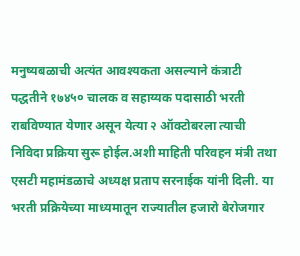मनुष्यबळाची अत्यंत आवश्यकता असल्याने कंत्राटी पद्धतीने १७४५० चालक व सहाय्यक पदासाठी भरती राबविण्यात येणार असून येत्या २ ऑक्टोबरला त्याची निविदा प्रक्रिया सुरू होईल.अशी माहिती परिवहन मंत्री तथा एसटी महामंडळाचे अध्यक्ष प्रताप सरनाईक यांनी दिली. या भरती प्रक्रियेच्या माध्यमातून राज्यातील हजारो बेरोजगार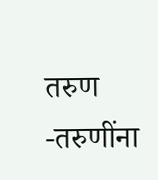तरुण -तरुणींना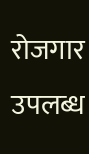रोजगार उपलब्ध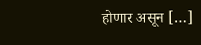होणार असून […]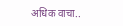अधिक वाचा..